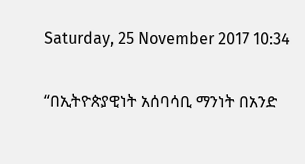Saturday, 25 November 2017 10:34

“በኢትዮጵያዊነት አሰባሳቢ ማንነት በአንድ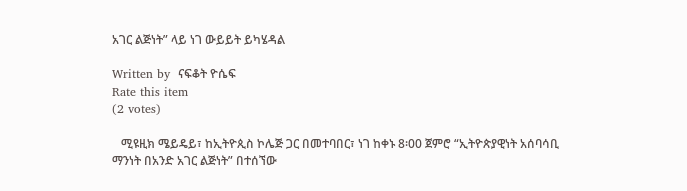አገር ልጅነት” ላይ ነገ ውይይት ይካሄዳል

Written by  ናፍቆት ዮሴፍ
Rate this item
(2 votes)

   ሚዩዚክ ሜይዴይ፣ ከኢትዮጲስ ኮሌጅ ጋር በመተባበር፣ ነገ ከቀኑ 8፡00 ጀምሮ “ኢትዮጵያዊነት አሰባሳቢ ማንነት በአንድ አገር ልጅነት” በተሰኘው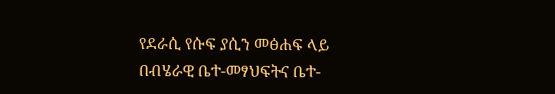የደራሲ የሱፍ ያሲን መፅሐፍ ላይ በብሄራዊ ቤተ-መፃህፍትና ቤተ-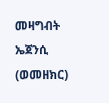መዛግብት ኤጀንሲ (ወመዘክር)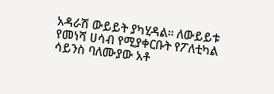አዳራሽ ውይይት ያካሂዳል፡፡ ለውይይቱ የመነሻ ሀሳብ የሚያቀርቡት የፖለቲካል ሳይንስ ባለሙያው አቶ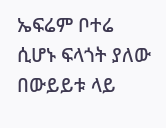ኤፍሬም ቦተሬ ሲሆኑ ፍላጎት ያለው በውይይቱ ላይ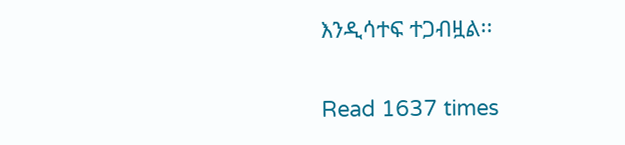እንዲሳተፍ ተጋብዟል፡፡

Read 1637 times